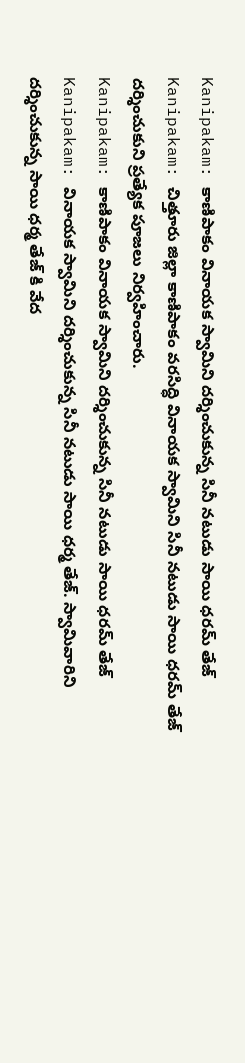Kanipakam: కాణిపాకం వినాయక స్వామిని దర్శించుకున్న సినీ నటుడు సాయి ధరమ్ తేజ్
Kanipakam: చిత్తూరు జిల్లా కాణిపాకం వరసిద్ధి వినాయక స్వామిని సినీ నటుడు సాయి ధరమ్ తేజ్ దర్శించుకుని ప్రత్యేక పూజలు నిర్వహించారు.
Kanipakam: కాణిపాకం వినాయక స్వామిని దర్శించుకున్న సినీ నటుడు సాయి ధరమ్ తేజ్
Kanipakam: వినాయక స్వామిని దర్శించుకున్న సినీ నటుడు సాయి ధర్మ తేజ్. స్వామివారిని దర్శించుకున్న సాయి ధర్మ తేజ్ కి వేద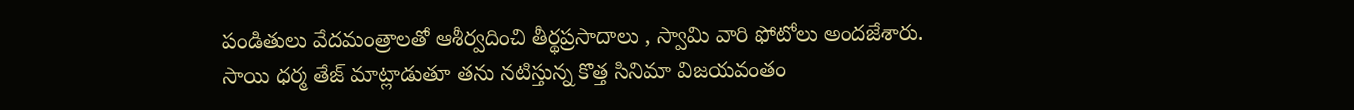పండితులు వేదమంత్రాలతో ఆశీర్వదించి తీర్థప్రసాదాలు , స్వామి వారి ఫోటోలు అందజేశారు.
సాయి ధర్మ తేజ్ మాట్లాడుతూ తను నటిస్తున్న కొత్త సినిమా విజయవంతం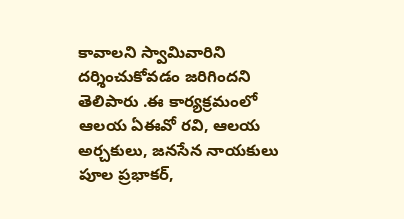కావాలని స్వామివారిని దర్శించుకోవడం జరిగిందని తెలిపారు .ఈ కార్యక్రమంలో ఆలయ ఏఈవో రవి, ఆలయ అర్చకులు, జనసేన నాయకులు పూల ప్రభాకర్,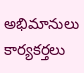అభిమానులు కార్యకర్తలు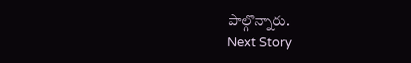పాల్గొన్నారు.
Next Story